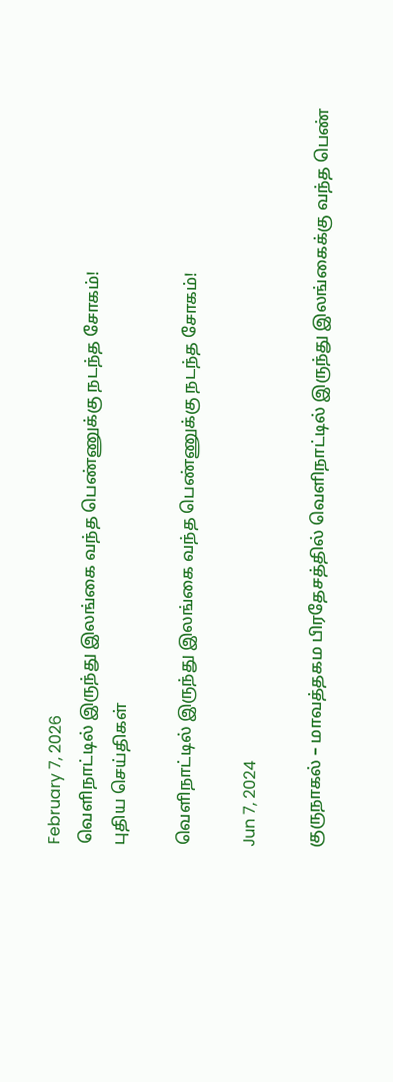February 7, 2026
வெளிநாட்டில் இருந்து இலங்கை வந்த பெண்ணுக்கு நடந்த சோகம்!
புதிய செய்திகள்

வெளிநாட்டில் இருந்து இலங்கை வந்த பெண்ணுக்கு நடந்த சோகம்!

Jun 7, 2024

குருநாகல் – மாவத்தகம பிரதேசத்தில் வெளிநாட்டில் இருந்து இலங்கைக்கு வந்த பெண்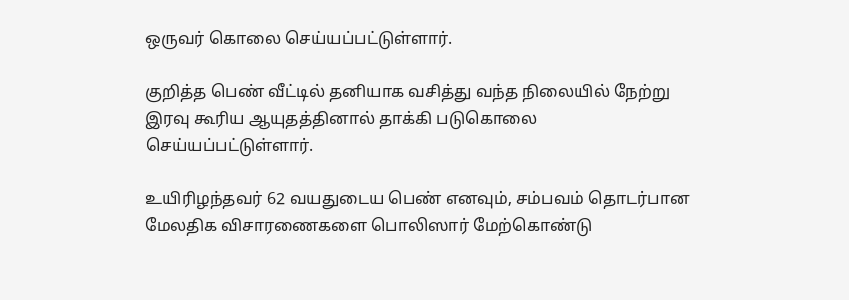ஒருவர் கொலை செய்யப்பட்டுள்ளார்.

குறித்த பெண் வீட்டில் தனியாக வசித்து வந்த நிலையில் நேற்று இரவு கூரிய ஆயுதத்தினால் தாக்கி படுகொலை செய்யப்பட்டுள்ளார்.

உயிரிழந்தவர் 62 வயதுடைய பெண் எனவும், சம்பவம் தொடர்பான மேலதிக விசாரணைகளை பொலிஸார் மேற்கொண்டு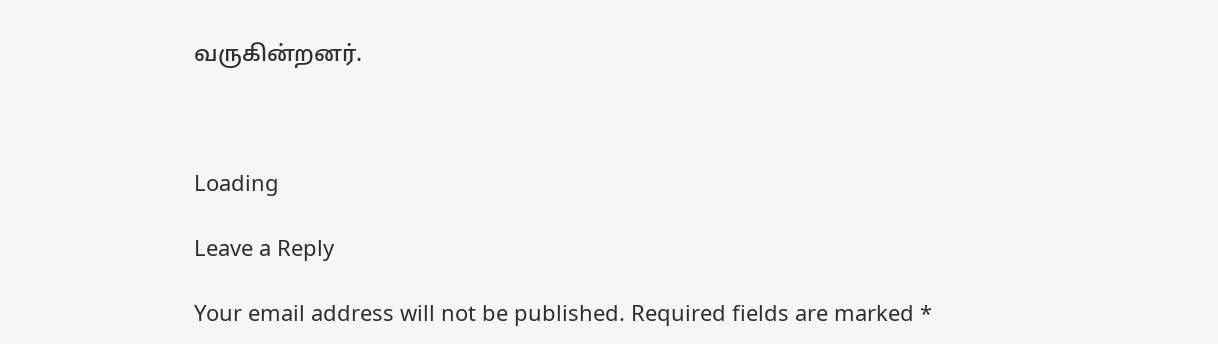வருகின்றனர்.



Loading

Leave a Reply

Your email address will not be published. Required fields are marked *